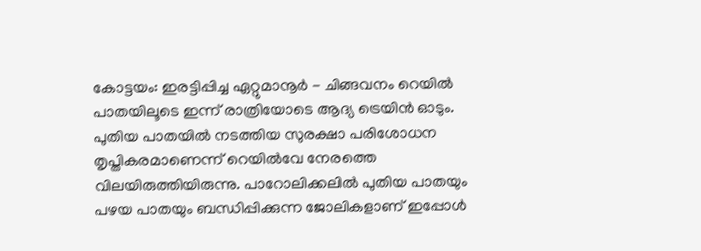കോട്ടയം: ഇരട്ടിപ്പിച്ച ഏറ്റുമാനൂർ - ചിങ്ങവനം റെയിൽ പാതയിലൂടെ ഇന്ന് രാത്രിയോടെ ആദ്യ ട്രെയിൻ ഓടും. പുതിയ പാതയിൽ നടത്തിയ സുരക്ഷാ പരിശോധന തൃപ്തികരമാണെന്ന് റെയിൽവേ നേരത്തെ വിലയിരുത്തിയിരുന്നു. പാറോലിക്കലിൽ പുതിയ പാതയും പഴയ പാതയും ബന്ധിപ്പിക്കുന്ന ജോലികളാണ് ഇപ്പോൾ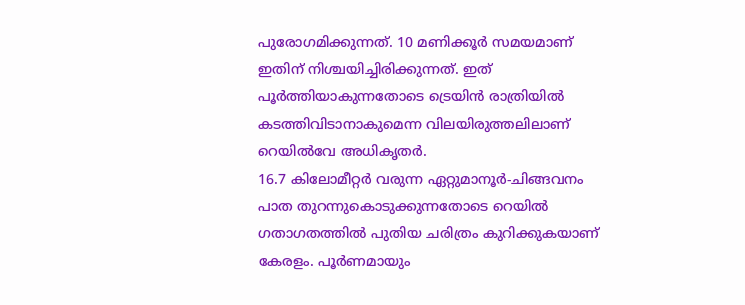പുരോഗമിക്കുന്നത്. 10 മണിക്കൂർ സമയമാണ് ഇതിന് നിശ്ചയിച്ചിരിക്കുന്നത്. ഇത് പൂർത്തിയാകുന്നതോടെ ട്രെയിൻ രാത്രിയിൽ കടത്തിവിടാനാകുമെന്ന വിലയിരുത്തലിലാണ് റെയിൽവേ അധികൃതർ.
16.7 കിലോമീറ്റർ വരുന്ന ഏറ്റുമാനൂർ-ചിങ്ങവനം പാത തുറന്നുകൊടുക്കുന്നതോടെ റെയിൽ ഗതാഗതത്തിൽ പുതിയ ചരിത്രം കുറിക്കുകയാണ് കേരളം. പൂർണമായും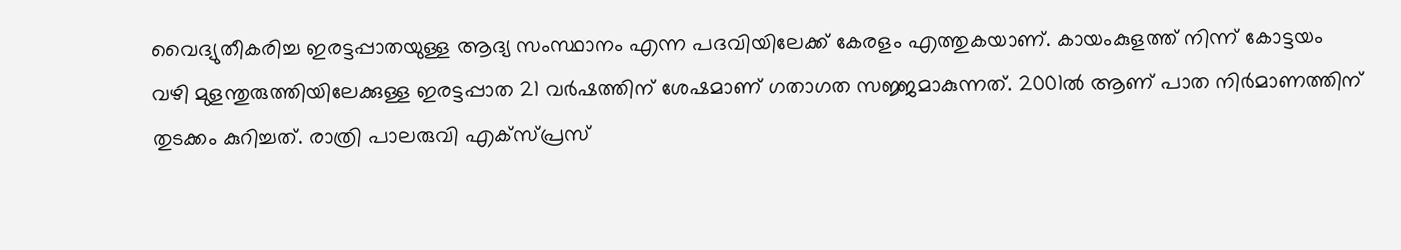വൈദ്യുതീകരിച്ച ഇരട്ടപ്പാതയുള്ള ആദ്യ സംസ്ഥാനം എന്ന പദവിയിലേക്ക് കേരളം എത്തുകയാണ്. കായംകുളത്ത് നിന്ന് കോട്ടയം വഴി മുളന്തുരുത്തിയിലേക്കുള്ള ഇരട്ടപ്പാത 21 വർഷത്തിന് ശേഷമാണ് ഗതാഗത സജ്ജമാകുന്നത്. 2001ൽ ആണ് പാത നിർമാണത്തിന് തുടക്കം കുറിച്ചത്. രാത്രി പാലരുവി എക്സ്പ്രസ്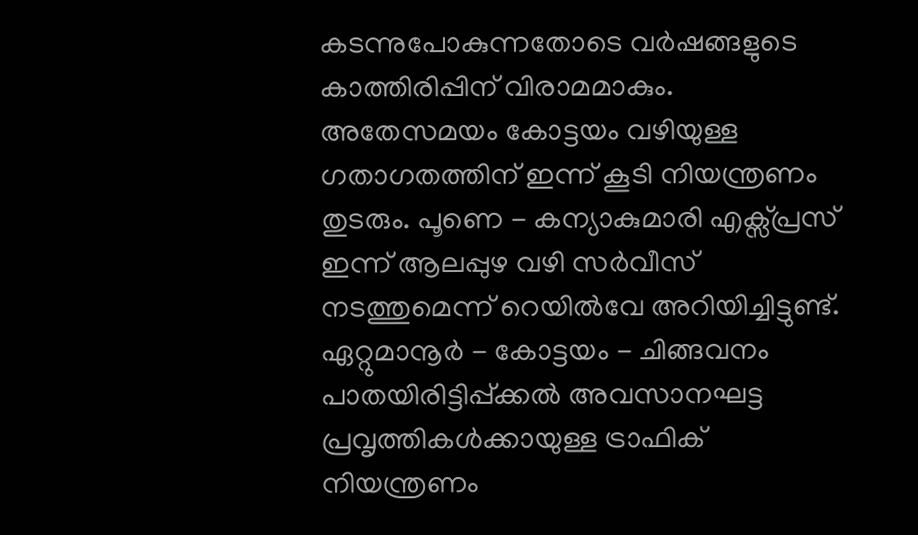കടന്നുപോകുന്നതോടെ വർഷങ്ങളുടെ കാത്തിരിപ്പിന് വിരാമമാകും.
അതേസമയം കോട്ടയം വഴിയുള്ള ഗതാഗതത്തിന് ഇന്ന് കൂടി നിയന്ത്രണം തുടരും. പൂണെ - കന്യാകുമാരി എക്സ്പ്രസ് ഇന്ന് ആലപ്പുഴ വഴി സർവീസ് നടത്തുമെന്ന് റെയിൽവേ അറിയിച്ചിട്ടുണ്ട്. ഏറ്റുമാനൂർ - കോട്ടയം - ചിങ്ങവനം പാതയിരിട്ടിപ്പ്ക്കൽ അവസാനഘട്ട പ്രവൃത്തികൾക്കായുള്ള ട്രാഫിക് നിയന്ത്രണം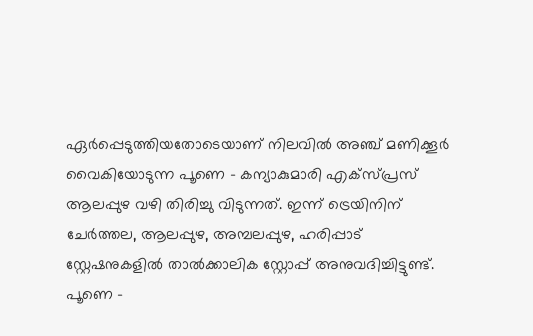ഏർപ്പെടുത്തിയതോടെയാണ് നിലവിൽ അഞ്ച് മണിക്കൂർ വൈകിയോടുന്ന പൂണെ - കന്യാകുമാരി എക്സ്പ്രസ് ആലപ്പുഴ വഴി തിരിച്ചു വിടുന്നത്. ഇന്ന് ട്രെയിനിന് ചേർത്തല, ആലപ്പുഴ, അമ്പലപ്പുഴ, ഹരിപ്പാട് സ്റ്റേഷനുകളിൽ താൽക്കാലിക സ്റ്റോപ്പ് അനുവദിച്ചിട്ടുണ്ട്.
പൂണെ -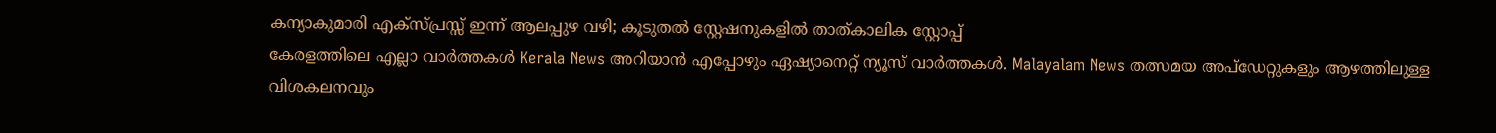കന്യാകുമാരി എക്സ്പ്രസ്സ് ഇന്ന് ആലപ്പുഴ വഴി; കൂടുതൽ സ്റ്റേഷനുകളിൽ താത്കാലിക സ്റ്റോപ്പ്
കേരളത്തിലെ എല്ലാ വാർത്തകൾ Kerala News അറിയാൻ എപ്പോഴും ഏഷ്യാനെറ്റ് ന്യൂസ് വാർത്തകൾ. Malayalam News തത്സമയ അപ്ഡേറ്റുകളും ആഴത്തിലുള്ള വിശകലനവും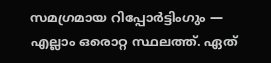സമഗ്രമായ റിപ്പോർട്ടിംഗും — എല്ലാം ഒരൊറ്റ സ്ഥലത്ത്. ഏത്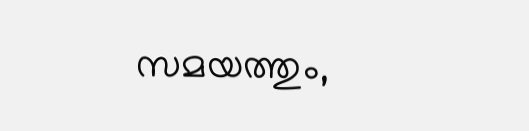സമയത്തും,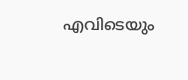എവിടെയും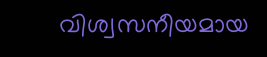വിശ്വസനീയമായ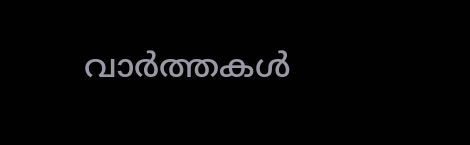വാർത്തകൾ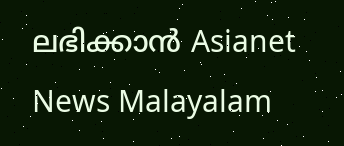ലഭിക്കാൻ Asianet News Malayalam